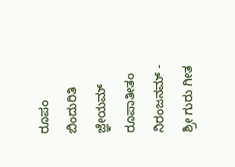ರೂಪಂ ಬಿಂದುರಿತಿ ಜ್ಞೇಯಮ್ ರೂಪಾತೀತಂ ನಿರಂಜನಮ್ - ಶ್ರೀ ಗುರು ಗೀತ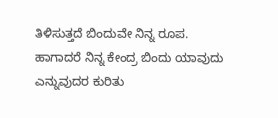ತಿಳಿಸುತ್ತದೆ ಬಿಂದುವೇ ನಿನ್ನ ರೂಪ. ಹಾಗಾದರೆ ನಿನ್ನ ಕೇಂದ್ರ ಬಿಂದು ಯಾವುದು ಎನ್ನುವುದರ ಕುರಿತು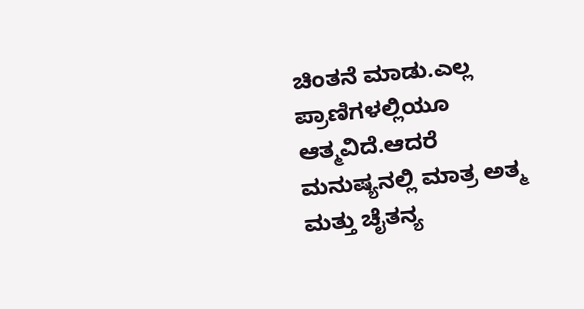ಚಿಂತನೆ ಮಾಡು.ಎಲ್ಲ ಪ್ರಾಣಿಗಳಲ್ಲಿಯೂ ಆತ್ಮವಿದೆ.ಆದರೆ ಮನುಷ್ಯನಲ್ಲಿ ಮಾತ್ರ ಅತ್ಮ ಮತ್ತು ಚೈತನ್ಯ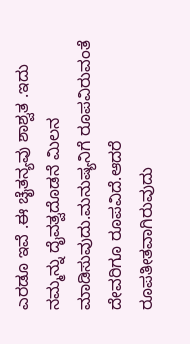ಎರಡೂ ಇವೆ .ಈ ಚೈತನ್ಯವು ಶಾಶ್ವತ .ಇದು ನಮ್ಮನ್ನು ದೈವತ್ವದೊಡನೆ ಮಿಲನ ಮಾಡಿಸುವುದು.ಮನುಷ್ಯನಿಗೆ ರೂಪವಿರುವಂತೆ ದೇವರಿಗೂ ರೂಪವಿದೆ.ಆದರೆ ರೂಪತೀತವಾಗಿರುವುದು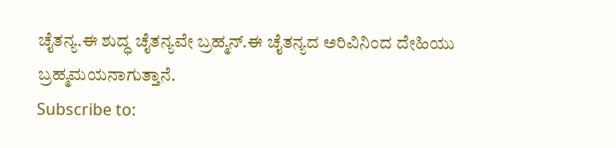ಚೈತನ್ಯ.ಈ ಶುದ್ಧ ಚೈತನ್ಯವೇ ಬ್ರಹ್ಮನ್.ಈ ಚೈತನ್ಯದ ಅರಿವಿನಿಂದ ದೇಹಿಯು ಬ್ರಹ್ಮಮಯನಾಗುತ್ತಾನೆ.
Subscribe to: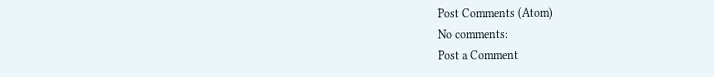Post Comments (Atom)
No comments:
Post a Comment